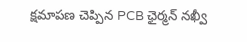క్ష‌మాప‌ణ చెప్పిన‌ PCB ఛైర్మ‌న్‌ నఖ్వీ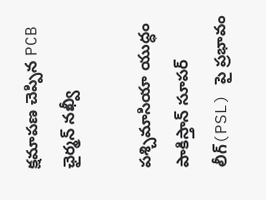క్ష‌మాప‌ణ చెప్పిన‌ PCB ఛైర్మ‌న్‌ నఖ్వీ

పశ్చిమాసియా యుద్ధం పాకిస్తాన్ సూప‌ర్ లీగ్(PSL) పై ప్ర‌భావం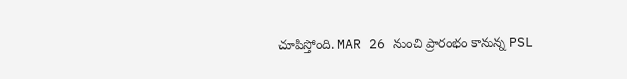చూపిస్తోంది. MAR 26 నుంచి ప్రారంభం కానున్న PSL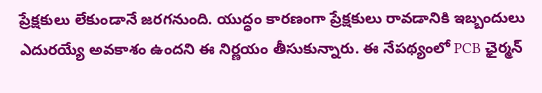ప్రేక్ష‌కులు లేకుండానే జ‌రగ‌నుంది. యుద్ధం కార‌ణంగా ప్రేక్షకులు రావడానికి ఇబ్బందులు ఎదురయ్యే అవకాశం ఉందని ఈ నిర్ణయం తీసుకున్నారు. ఈ నేప‌థ్యంలో PCB ఛైర్మ‌న్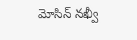మోసిన్ న‌ఖ్వీ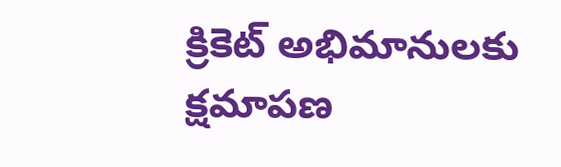క్రికెట్ అభిమానుల‌కు క్ష‌మాప‌ణ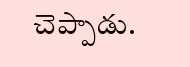చెప్పాడు.